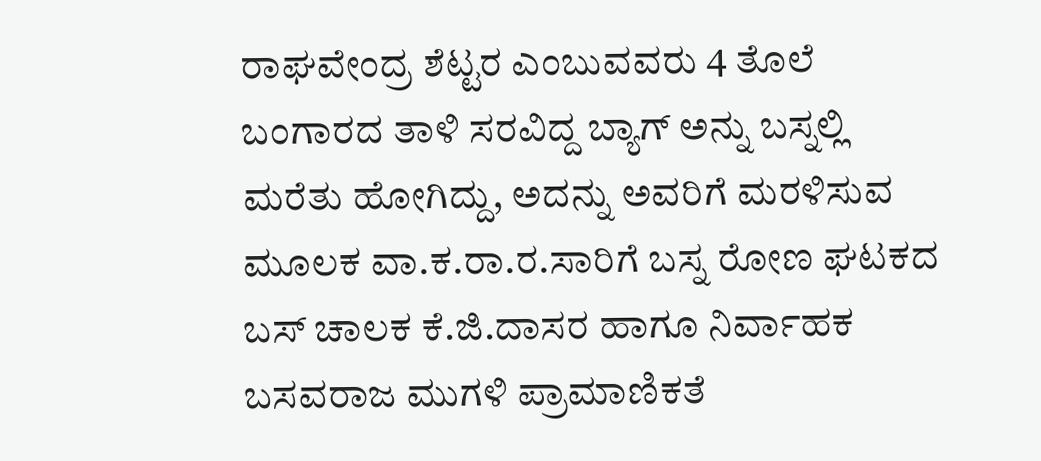ರಾಘವೇಂದ್ರ ಶೆಟ್ಟರ ಎಂಬುವವರು 4 ತೊಲೆ ಬಂಗಾರದ ತಾಳಿ ಸರವಿದ್ದ ಬ್ಯಾಗ್ ಅನ್ನು ಬಸ್ನಲ್ಲಿ ಮರೆತು ಹೋಗಿದ್ದು, ಅದನ್ನು ಅವರಿಗೆ ಮರಳಿಸುವ ಮೂಲಕ ವಾ.ಕ.ರಾ.ರ.ಸಾರಿಗೆ ಬಸ್ನ ರೋಣ ಘಟಕದ ಬಸ್ ಚಾಲಕ ಕೆ.ಜಿ.ದಾಸರ ಹಾಗೂ ನಿರ್ವಾಹಕ ಬಸವರಾಜ ಮುಗಳಿ ಪ್ರಾಮಾಣಿಕತೆ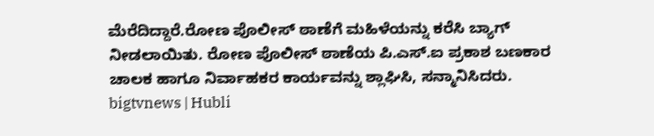ಮೆರೆದಿದ್ದಾರೆ.ರೋಣ ಪೊಲೀಸ್ ಠಾಣೆಗೆ ಮಹಿಳೆಯನ್ನು ಕರೆಸಿ ಬ್ಯಾಗ್ ನೀಡಲಾಯಿತು. ರೋಣ ಪೊಲೀಸ್ ಠಾಣೆಯ ಪಿ.ಎಸ್.ಐ ಪ್ರಕಾಶ ಬಣಕಾರ ಚಾಲಕ ಹಾಗೂ ನಿರ್ವಾಹಕರ ಕಾರ್ಯವನ್ನು ಶ್ಲಾಘಿಸಿ, ಸನ್ಮಾನಿಸಿದರು.
bigtvnews | Hubli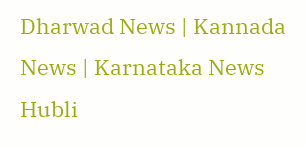Dharwad News | Kannada News | Karnataka News Hubli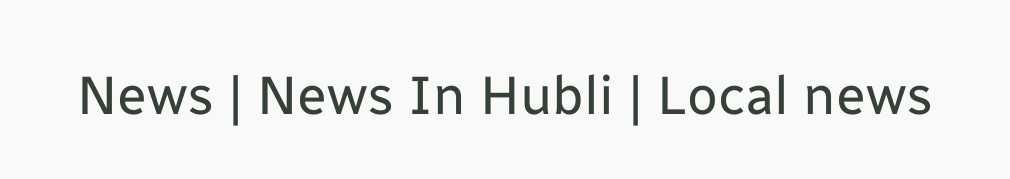News | News In Hubli | Local news